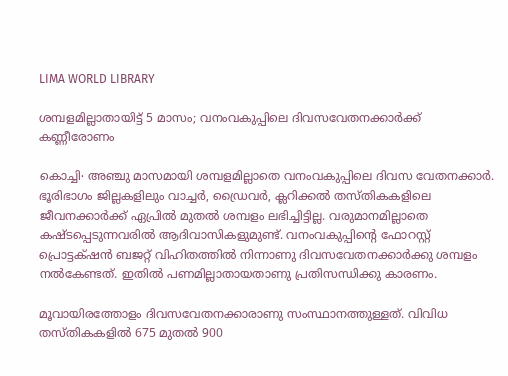LIMA WORLD LIBRARY

ശമ്പളമില്ലാതായിട്ട് 5 മാസം; വനംവകുപ്പിലെ ദിവസവേതനക്കാർക്ക് കണ്ണീരോണം

കൊച്ചി∙ അഞ്ചു മാസമായി ശമ്പളമില്ലാതെ വനംവകുപ്പിലെ ദിവസ വേതനക്കാർ. ഭൂരിഭാഗം ജില്ലകളിലും വാച്ചർ, ഡ്രൈവർ, ക്ലറിക്കൽ തസ്തികകളിലെ ജീവനക്കാർക്ക് ഏപ്രിൽ മുതൽ ശമ്പളം ലഭിച്ചിട്ടില്ല. വരുമാനമില്ലാതെ കഷ്ടപ്പെടുന്നവരിൽ ആദിവാസികളുമുണ്ട്. വനംവകുപ്പിന്റെ ഫോറസ്റ്റ് പ്രൊട്ടക്‌ഷൻ ബജറ്റ് വിഹിതത്തിൽ നിന്നാണു ദിവസവേതനക്കാർക്കു ശമ്പളം നൽകേണ്ടത്. ഇതിൽ പണമില്ലാതായതാണു പ്രതിസന്ധിക്കു കാരണം.

മൂവായിരത്തോളം ദിവസവേതനക്കാരാണു സംസ്ഥാനത്തുള്ളത്. വിവിധ തസ്തികകളിൽ 675 മുതൽ 900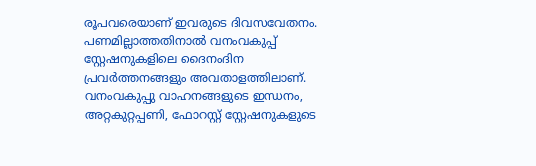രൂപവരെയാണ് ഇവരുടെ ദിവസവേതനം. പണമില്ലാത്തതിനാൽ വനംവകുപ്പ് സ്റ്റേഷനുകളിലെ ദൈനംദിന പ്രവർത്തനങ്ങളും അവതാളത്തിലാണ്. വനംവകുപ്പു വാഹനങ്ങളുടെ ഇന്ധനം, അറ്റകുറ്റപ്പണി, ഫോറസ്റ്റ് സ്റ്റേഷനുകളുടെ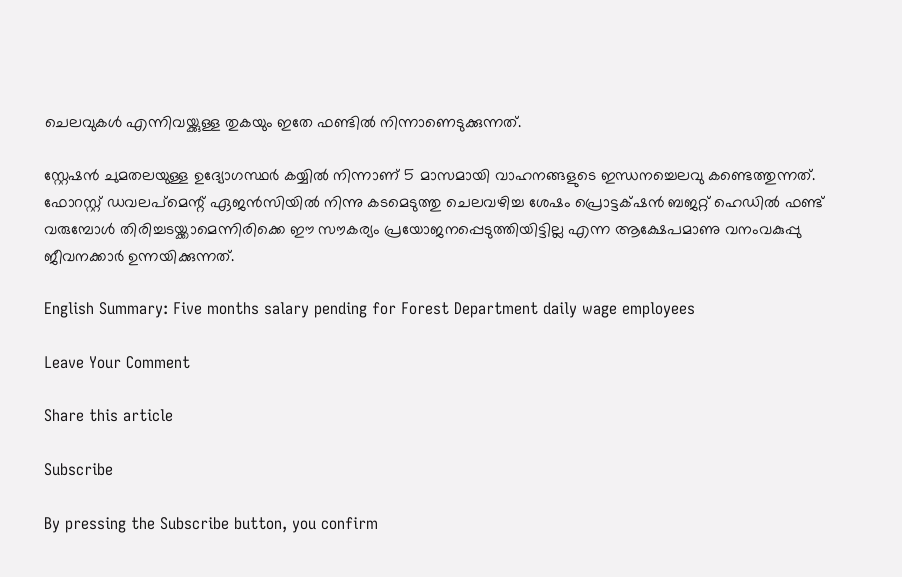ചെലവുകൾ എന്നിവയ്ക്കുള്ള തുകയും ഇതേ ഫണ്ടിൽ നിന്നാണെടുക്കുന്നത്.

സ്റ്റേഷൻ ചുമതലയുള്ള ഉദ്യോഗസ്ഥർ കയ്യിൽ നിന്നാണ് 5 മാസമായി വാഹനങ്ങളുടെ ഇന്ധനച്ചെലവു കണ്ടെത്തുന്നത്. ഫോറസ്റ്റ് ഡവലപ്മെന്റ് ഏജൻസിയിൽ നിന്നു കടമെടുത്തു ചെലവഴിച്ച ശേഷം പ്രൊട്ടക്‌ഷൻ ബജറ്റ് ഹെഡിൽ ഫണ്ട് വരുമ്പോൾ തിരിച്ചടയ്ക്കാമെന്നിരിക്കെ ഈ സൗകര്യം പ്രയോജനപ്പെടുത്തിയിട്ടില്ല എന്ന ആക്ഷേപമാണു വനംവകുപ്പു ജീവനക്കാർ ഉന്നയിക്കുന്നത്.

English Summary: Five months salary pending for Forest Department daily wage employees

Leave Your Comment

Share this article

Subscribe

By pressing the Subscribe button, you confirm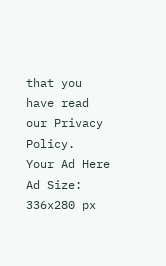that you have read our Privacy Policy.
Your Ad Here
Ad Size: 336x280 px